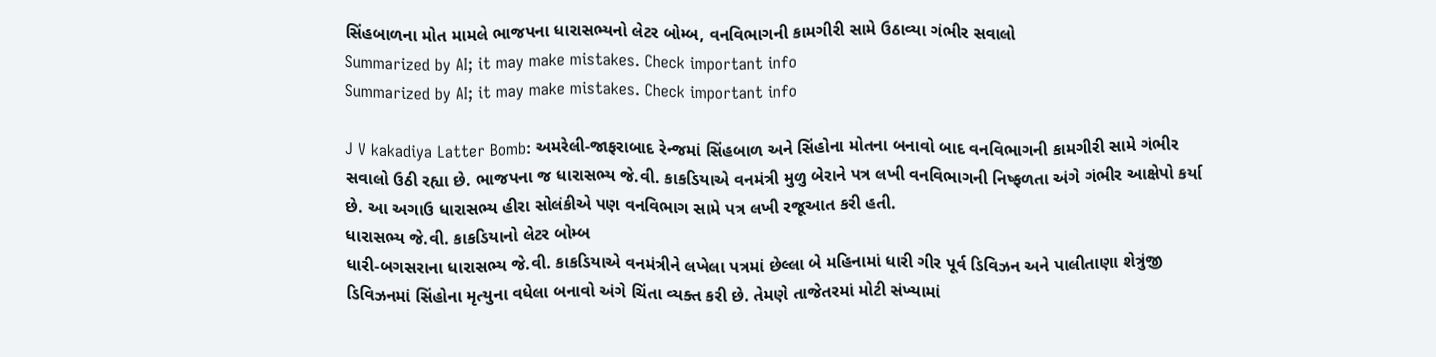સિંહબાળના મોત મામલે ભાજપના ધારાસભ્યનો લેટર બોમ્બ, વનવિભાગની કામગીરી સામે ઉઠાવ્યા ગંભીર સવાલો
Summarized by AI; it may make mistakes. Check important info
Summarized by AI; it may make mistakes. Check important info

J V kakadiya Latter Bomb: અમરેલી-જાફરાબાદ રેન્જમાં સિંહબાળ અને સિંહોના મોતના બનાવો બાદ વનવિભાગની કામગીરી સામે ગંભીર સવાલો ઉઠી રહ્યા છે. ભાજપના જ ધારાસભ્ય જે.વી. કાકડિયાએ વનમંત્રી મુળુ બેરાને પત્ર લખી વનવિભાગની નિષ્ફળતા અંગે ગંભીર આક્ષેપો કર્યા છે. આ અગાઉ ધારાસભ્ય હીરા સોલંકીએ પણ વનવિભાગ સામે પત્ર લખી રજૂઆત કરી હતી.
ધારાસભ્ય જે.વી. કાકડિયાનો લેટર બોમ્બ
ધારી-બગસરાના ધારાસભ્ય જે.વી. કાકડિયાએ વનમંત્રીને લખેલા પત્રમાં છેલ્લા બે મહિનામાં ધારી ગીર પૂર્વ ડિવિઝન અને પાલીતાણા શેત્રુંજી ડિવિઝનમાં સિંહોના મૃત્યુના વધેલા બનાવો અંગે ચિંતા વ્યક્ત કરી છે. તેમણે તાજેતરમાં મોટી સંખ્યામાં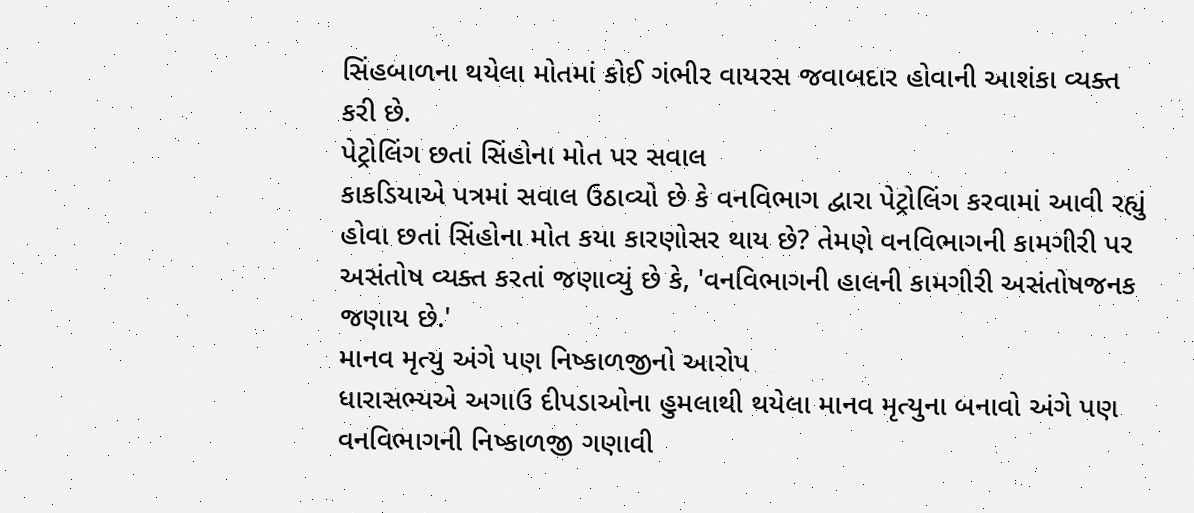સિંહબાળના થયેલા મોતમાં કોઈ ગંભીર વાયરસ જવાબદાર હોવાની આશંકા વ્યક્ત કરી છે.
પેટ્રોલિંગ છતાં સિંહોના મોત પર સવાલ
કાકડિયાએ પત્રમાં સવાલ ઉઠાવ્યો છે કે વનવિભાગ દ્વારા પેટ્રોલિંગ કરવામાં આવી રહ્યું હોવા છતાં સિંહોના મોત કયા કારણોસર થાય છે? તેમણે વનવિભાગની કામગીરી પર અસંતોષ વ્યક્ત કરતાં જણાવ્યું છે કે, 'વનવિભાગની હાલની કામગીરી અસંતોષજનક જણાય છે.'
માનવ મૃત્યુ અંગે પણ નિષ્કાળજીનો આરોપ
ધારાસભ્યએ અગાઉ દીપડાઓના હુમલાથી થયેલા માનવ મૃત્યુના બનાવો અંગે પણ વનવિભાગની નિષ્કાળજી ગણાવી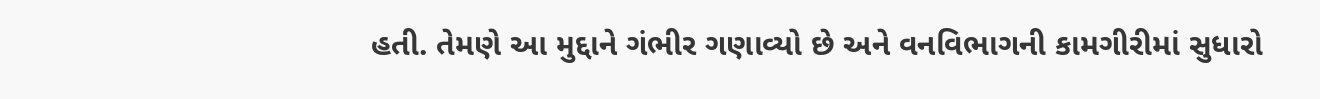હતી. તેમણે આ મુદ્દાને ગંભીર ગણાવ્યો છે અને વનવિભાગની કામગીરીમાં સુધારો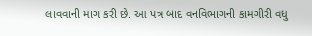લાવવાની માગ કરી છે. આ પત્ર બાદ વનવિભાગની કામગીરી વધુ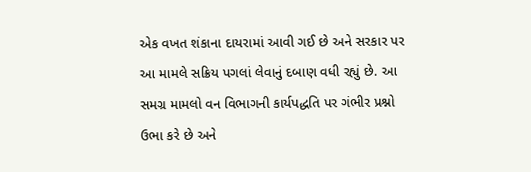એક વખત શંકાના દાયરામાં આવી ગઈ છે અને સરકાર પર આ મામલે સક્રિય પગલાં લેવાનું દબાણ વધી રહ્યું છે. આ સમગ્ર મામલો વન વિભાગની કાર્યપદ્ધતિ પર ગંભીર પ્રશ્નો ઉભા કરે છે અને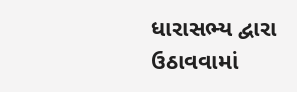ધારાસભ્ય દ્વારા ઉઠાવવામાં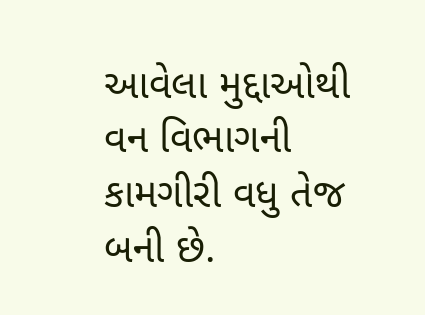આવેલા મુદ્દાઓથી વન વિભાગની કામગીરી વધુ તેજ બની છે.